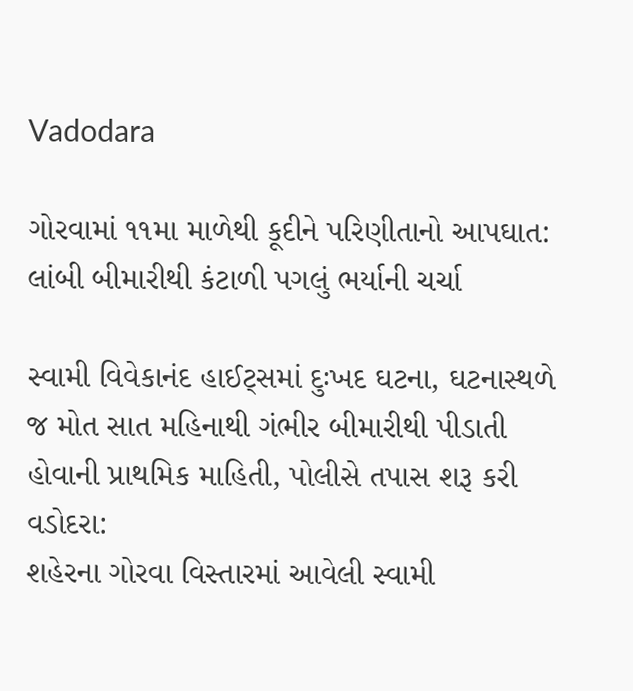Vadodara

ગોરવામાં ૧૧મા માળેથી કૂદીને પરિણીતાનો આપઘાત: લાંબી બીમારીથી કંટાળી પગલું ભર્યાની ચર્ચા

સ્વામી વિવેકાનંદ હાઈટ્સમાં દુઃખદ ઘટના, ઘટનાસ્થળે જ મોત સાત મહિનાથી ગંભીર બીમારીથી પીડાતી હોવાની પ્રાથમિક માહિતી, પોલીસે તપાસ શરૂ કરી
વડોદરા:
શહેરના ગોરવા વિસ્તારમાં આવેલી સ્વામી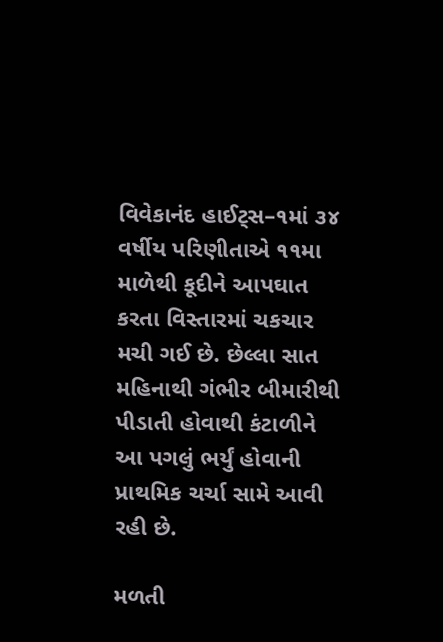વિવેકાનંદ હાઈટ્સ–૧માં ૩૪ વર્ષીય પરિણીતાએ ૧૧મા માળેથી કૂદીને આપઘાત કરતા વિસ્તારમાં ચકચાર મચી ગઈ છે. છેલ્લા સાત મહિનાથી ગંભીર બીમારીથી પીડાતી હોવાથી કંટાળીને આ પગલું ભર્યું હોવાની પ્રાથમિક ચર્ચા સામે આવી રહી છે.

મળતી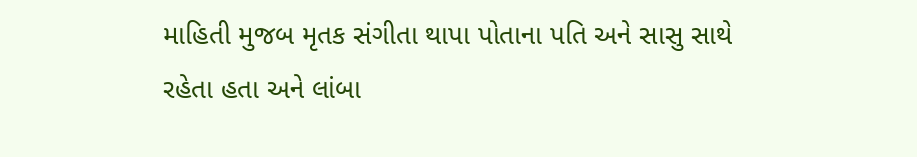માહિતી મુજબ મૃતક સંગીતા થાપા પોતાના પતિ અને સાસુ સાથે રહેતા હતા અને લાંબા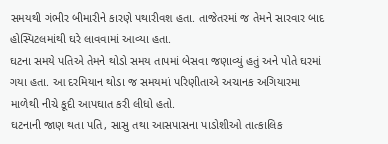સમયથી ગંભીર બીમારીને કારણે પથારીવશ હતા. તાજેતરમાં જ તેમને સારવાર બાદ હોસ્પિટલમાંથી ઘરે લાવવામાં આવ્યા હતા.
ઘટના સમયે પતિએ તેમને થોડો સમય તાપમાં બેસવા જણાવ્યું હતું અને પોતે ઘરમાં ગયા હતા. આ દરમિયાન થોડા જ સમયમાં પરિણીતાએ અચાનક અગિયારમા માળેથી નીચે કૂદી આપઘાત કરી લીધો હતો.
ઘટનાની જાણ થતા પતિ, સાસુ તથા આસપાસના પાડોશીઓ તાત્કાલિક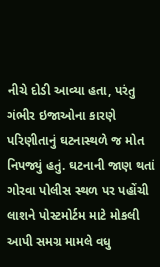નીચે દોડી આવ્યા હતા, પરંતુ ગંભીર ઇજાઓના કારણે પરિણીતાનું ઘટનાસ્થળે જ મોત નિપજ્યું હતું. ઘટનાની જાણ થતાં ગોરવા પોલીસ સ્થળ પર પહોંચી લાશને પોસ્ટમોર્ટમ માટે મોકલી આપી સમગ્ર મામલે વધુ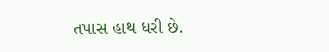તપાસ હાથ ધરી છે.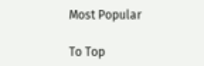Most Popular

To Top